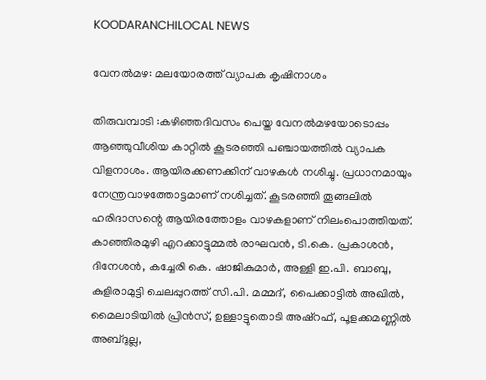KOODARANCHILOCAL NEWS

വേനൽമഴ: മലയോരത്ത് വ്യാപക കൃഷിനാശം

തിരുവമ്പാടി :കഴിഞ്ഞദിവസം പെയ്ത വേനൽമഴയോടൊപ്പം ആഞ്ഞുവീശിയ കാറ്റിൽ കൂടരഞ്ഞി പഞ്ചായത്തിൽ വ്യാപക വിളനാശം. ആയിരക്കണക്കിന് വാഴകൾ നശിച്ചു. പ്രധാനമായും നേന്ത്രവാഴത്തോട്ടമാണ് നശിച്ചത്. കൂടരഞ്ഞി തൂങ്ങലിൽ ഹരിദാസന്റെ ആയിരത്തോളം വാഴകളാണ് നിലംപൊത്തിയത്. കാഞ്ഞിരമുഴി എറക്കാട്ടുമ്മൽ രാഘവൻ, ടി.കെ. പ്രകാശൻ, ദിനേശൻ, കച്ചേരി കെ. ഷാജികുമാർ, അള്ളി ഇ.പി. ബാബു, കുളിരാമുട്ടി ചെലപ്പുറത്ത് സി.പി. മമ്മദ്, പൈക്കാട്ടിൽ അഖിൽ, മൈലാടിയിൽ പ്രിൻസ്, ഉള്ളാട്ടുതൊടി അഷ്‌റഫ്, പൂളക്കമണ്ണിൽ അബ്ദുല്ല,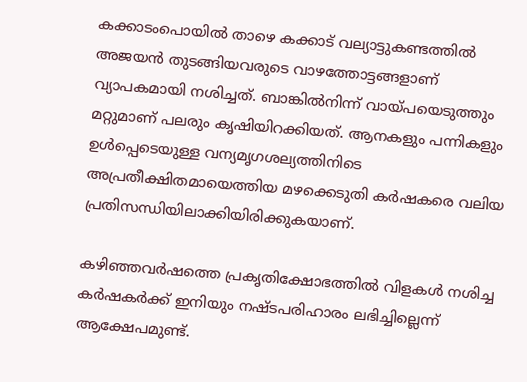കക്കാടംപൊയിൽ താഴെ കക്കാട് വല്യാട്ടുകണ്ടത്തിൽ അജയൻ തുടങ്ങിയവരുടെ വാഴത്തോട്ടങ്ങളാണ് വ്യാപകമായി നശിച്ചത്. ബാങ്കിൽനിന്ന്‌ വായ്പയെടുത്തും മറ്റുമാണ് പലരും കൃഷിയിറക്കിയത്. ആനകളും പന്നികളും ഉൾപ്പെടെയുള്ള വന്യമൃഗശല്യത്തിനിടെ അപ്രതീക്ഷിതമായെത്തിയ മഴക്കെടുതി കർഷകരെ വലിയ പ്രതിസന്ധിയിലാക്കിയിരിക്കുകയാണ്.

കഴിഞ്ഞവർഷത്തെ പ്രകൃതിക്ഷോഭത്തിൽ വിളകൾ നശിച്ച കർഷകർക്ക് ഇനിയും നഷ്ടപരിഹാരം ലഭിച്ചില്ലെന്ന് ആക്ഷേപമുണ്ട്.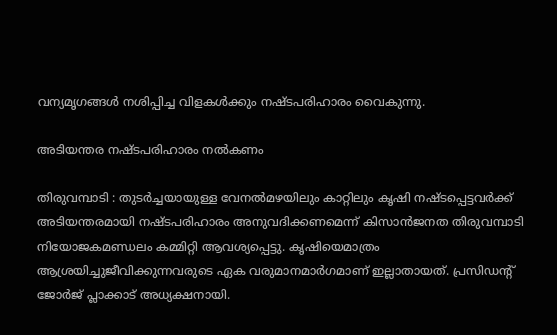വന്യമൃഗങ്ങൾ നശിപ്പിച്ച വിളകൾക്കും നഷ്ടപരിഹാരം വൈകുന്നു.

അടിയന്തര നഷ്ടപരിഹാരം നൽകണം

തിരുവമ്പാടി : തുടർച്ചയായുള്ള വേനൽമഴയിലും കാറ്റിലും കൃഷി നഷ്ടപ്പെട്ടവർക്ക് അടിയന്തരമായി നഷ്ടപരിഹാരം അനുവദിക്കണമെന്ന് കിസാൻജനത തിരുവമ്പാടി നിയോജകമണ്ഡലം കമ്മിറ്റി ആവശ്യപ്പെട്ടു. കൃഷിയെമാത്രം ആശ്രയിച്ചുജീവിക്കുന്നവരുടെ ഏക വരുമാനമാർഗമാണ് ഇല്ലാതായത്. പ്രസിഡന്റ് ജോർജ് പ്ലാക്കാട് അധ്യക്ഷനായി.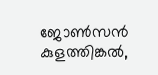ജോൺസൻ കുളത്തിങ്കൽ,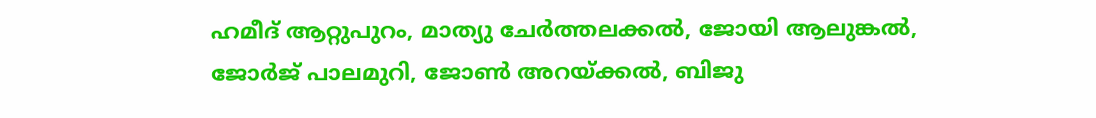ഹമീദ് ആറ്റുപുറം, മാത്യു ചേർത്തലക്കൽ, ജോയി ആലുങ്കൽ, ജോർജ് പാലമുറി, ജോൺ അറയ്ക്കൽ, ബിജു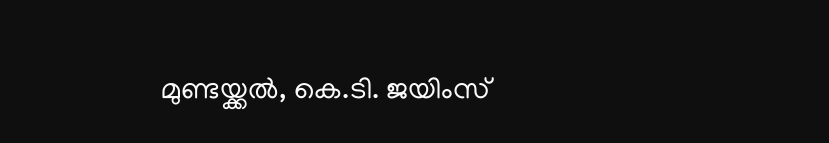മുണ്ടയ്ക്കൽ, കെ.ടി. ജയിംസ്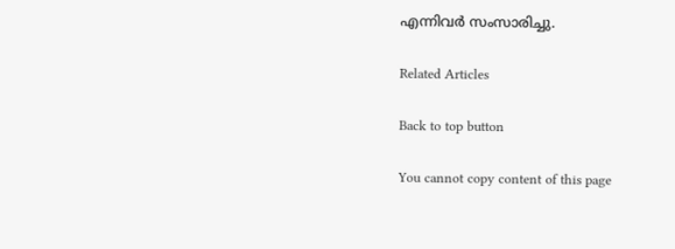എന്നിവർ സംസാരിച്ചു.

Related Articles

Back to top button

You cannot copy content of this page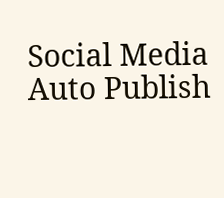Social Media Auto Publish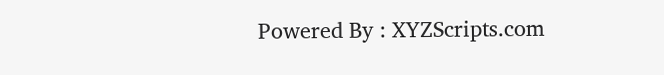Powered By : XYZScripts.com